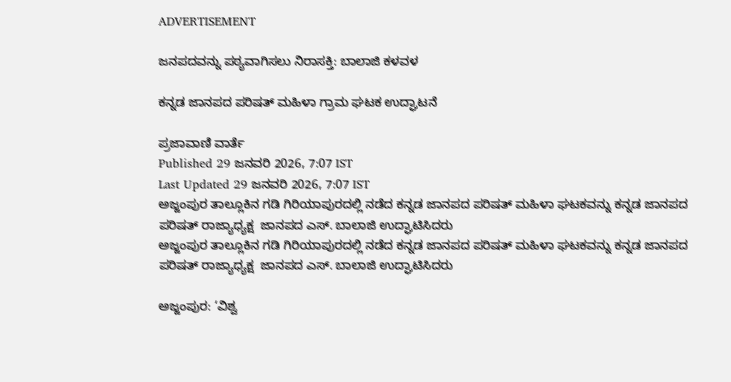ADVERTISEMENT

ಜನಪದವನ್ನು ಪಠ್ಯವಾಗಿಸಲು ನಿರಾಸಕ್ತಿ: ಬಾಲಾಜಿ ಕಳವಳ

ಕನ್ನಡ ಜಾನಪದ ಪರಿಷತ್ ಮಹಿಳಾ ಗ್ರಾಮ ಘಟಕ ಉದ್ಘಾಟನೆ

ಪ್ರಜಾವಾಣಿ ವಾರ್ತೆ
Published 29 ಜನವರಿ 2026, 7:07 IST
Last Updated 29 ಜನವರಿ 2026, 7:07 IST
ಅಜ್ಜಂಪುರ ತಾಲ್ಲೂಕಿನ ಗಡಿ ಗಿರಿಯಾಪುರದಲ್ಲಿ ನಡೆದ ಕನ್ನಡ ಜಾನಪದ ಪರಿಷತ್ ಮಹಿಳಾ ಘಟಕವನ್ನು ಕನ್ನಡ ಜಾನಪದ ಪರಿಷತ್ ರಾಜ್ಯಾಧ್ಯಕ್ಷ  ಜಾನಪದ ಎಸ್. ಬಾಲಾಜಿ ಉದ್ಘಾಟಿಸಿದರು
ಅಜ್ಜಂಪುರ ತಾಲ್ಲೂಕಿನ ಗಡಿ ಗಿರಿಯಾಪುರದಲ್ಲಿ ನಡೆದ ಕನ್ನಡ ಜಾನಪದ ಪರಿಷತ್ ಮಹಿಳಾ ಘಟಕವನ್ನು ಕನ್ನಡ ಜಾನಪದ ಪರಿಷತ್ ರಾಜ್ಯಾಧ್ಯಕ್ಷ  ಜಾನಪದ ಎಸ್. ಬಾಲಾಜಿ ಉದ್ಘಾಟಿಸಿದರು

ಅಜ್ಜಂಪುರ: ‘ವಿಶ್ವ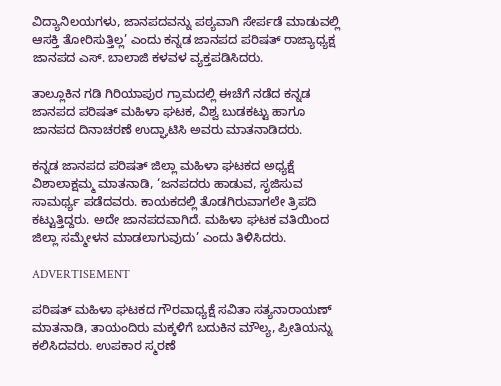ವಿದ್ಯಾನಿಲಯಗಳು, ಜಾನಪದವನ್ನು ಪಠ್ಯವಾಗಿ ಸೇರ್ಪಡೆ ಮಾಡುವಲ್ಲಿ ಆಸಕ್ತಿ ತೋರಿಸುತ್ತಿಲ್ಲ’ ಎಂದು ಕನ್ನಡ ಜಾನಪದ ಪರಿಷತ್ ರಾಜ್ಯಾಧ್ಯಕ್ಷ ಜಾನಪದ ಎಸ್. ಬಾಲಾಜಿ ಕಳವಳ ವ್ಯಕ್ತಪಡಿಸಿದರು.

ತಾಲ್ಲೂಕಿನ ಗಡಿ ಗಿರಿಯಾಪುರ ಗ್ರಾಮದಲ್ಲಿ ಈಚೆಗೆ ನಡೆದ ಕನ್ನಡ ಜಾನಪದ ಪರಿಷತ್ ಮಹಿಳಾ ಘಟಕ, ವಿಶ್ವ ಬುಡಕಟ್ಟು ಹಾಗೂ ಜಾನಪದ ದಿನಾಚರಣೆ ಉದ್ಘಾಟಿಸಿ ಅವರು ಮಾತನಾಡಿದರು.

ಕನ್ನಡ ಜಾನಪದ ಪರಿಷತ್ ಜಿಲ್ಲಾ ಮಹಿಳಾ ಘಟಕದ ಅಧ್ಯಕ್ಷೆ ವಿಶಾಲಾಕ್ಷಮ್ಮ ಮಾತನಾಡಿ, ‘ಜನಪದರು ಹಾಡುವ, ಸೃಜಿಸುವ ಸಾಮರ್ಥ್ಯ ಪಡೆದವರು. ಕಾಯಕದಲ್ಲಿ ತೊಡಗಿರುವಾಗಲೇ ತ್ರಿಪದಿ ಕಟ್ಟುತ್ತಿದ್ದರು. ಅದೇ ಜಾನಪದವಾಗಿದೆ. ಮಹಿಳಾ ಘಟಕ ವತಿಯಿಂದ ಜಿಲ್ಲಾ ಸಮ್ಮೇಳನ ಮಾಡಲಾಗುವುದು’ ಎಂದು ತಿಳಿಸಿದರು.

ADVERTISEMENT

ಪರಿಷತ್ ಮಹಿಳಾ ಘಟಕದ ಗೌರವಾಧ್ಯಕ್ಷೆ ಸವಿತಾ ಸತ್ಯನಾರಾಯಣ್ ಮಾತನಾಡಿ, ತಾಯಂದಿರು ಮಕ್ಕಳಿಗೆ ಬದುಕಿನ ಮೌಲ್ಯ, ಪ್ರೀತಿಯನ್ನು ಕಲಿಸಿದವರು. ಉಪಕಾರ ಸ್ಮರಣೆ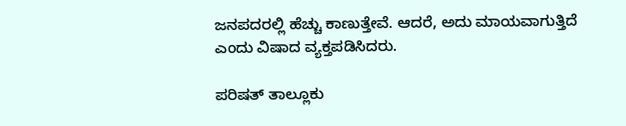ಜನಪದರಲ್ಲಿ ಹೆಚ್ಚು ಕಾಣುತ್ತೇವೆ. ಆದರೆ, ಅದು ಮಾಯವಾಗುತ್ತಿದೆ ಎಂದು ವಿಷಾದ ವ್ಯಕ್ತಪಡಿಸಿದರು.

ಪರಿಷತ್ ತಾಲ್ಲೂಕು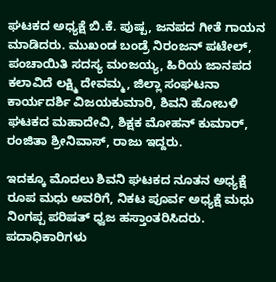ಘಟಕದ ಅಧ್ಯಕ್ಷೆ ಬಿ.ಕೆ. ಪುಷ್ಪ, ಜನಪದ ಗೀತೆ ಗಾಯನ ಮಾಡಿದರು. ಮುಖಂಡ ಬಂಡ್ರೆ ನಿರಂಜನ್ ಪಟೇಲ್, ಪಂಚಾಯಿತಿ ಸದಸ್ಯ ಮಂಜಯ್ಯ, ಹಿರಿಯ ಜಾನಪದ ಕಲಾವಿದೆ ಲಕ್ಷ್ಮಿ ದೇವಮ್ಮ, ಜಿಲ್ಲಾ ಸಂಘಟನಾ ಕಾರ್ಯದರ್ಶಿ ವಿಜಯಕುಮಾರಿ, ಶಿವನಿ ಹೋಬಳಿ ಘಟಕದ ಮಹಾದೇವಿ, ಶಿಕ್ಷಕ ಮೋಹನ್ ಕುಮಾರ್, ರಂಜಿತಾ ಶ್ರೀನಿವಾಸ್, ರಾಜು ಇದ್ದರು.

ಇದಕ್ಕೂ ಮೊದಲು ಶಿವನಿ ಘಟಕದ ನೂತನ ಅಧ್ಯಕ್ಷೆ ರೂಪ ಮಧು ಅವರಿಗೆ, ನಿಕಟ ಪೂರ್ವ ಅಧ್ಯಕ್ಷೆ ಮಧು ನಿಂಗಪ್ಪ ಪರಿಷತ್ ಧ್ವಜ ಹಸ್ತಾಂತರಿಸಿದರು. ಪದಾಧಿಕಾರಿಗಳು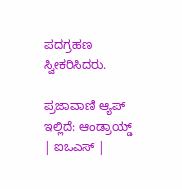ಪದಗ್ರಹಣ ಸ್ವೀಕರಿಸಿದರು.

ಪ್ರಜಾವಾಣಿ ಆ್ಯಪ್ ಇಲ್ಲಿದೆ: ಆಂಡ್ರಾಯ್ಡ್ | ಐಒಎಸ್ |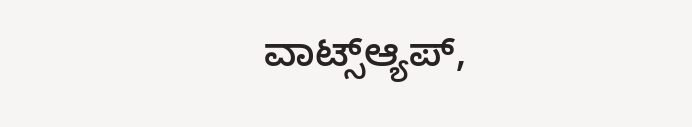ವಾಟ್ಸ್ಆ್ಯಪ್,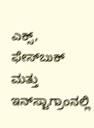ಎಕ್ಸ್, ಫೇಸ್‌ಬುಕ್ ಮತ್ತು ಇನ್‌ಸ್ಟಾಗ್ರಾಂನಲ್ಲಿ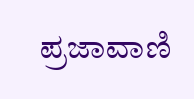ಪ್ರಜಾವಾಣಿ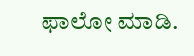ಫಾಲೋ ಮಾಡಿ.